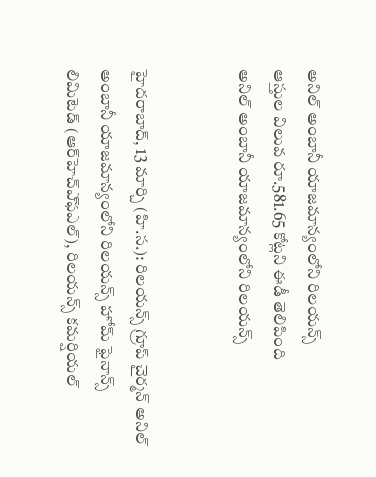అనిల్ అంబానీ యాజమాన్యంలోని రిలయన్స్
ఆస్తుల విలువ రూ.581.65 కోట్లని ఈడీ తెలిపింది
అనిల్ అంబానీ యాజమాన్యంలోని రిలయన్స్


హైదరాబాద్, 13 మార్చి (హి.స.): రిలయన్స్‌ గ్రూప్‌ చైర్మన్‌ అనిల్‌ అంబానీ యాజమాన్యంలోని రిలయన్స్‌ హోమ్‌ ఫైనాన్స్‌ లిమిటెడ్‌ (ఆర్‌హెచ్‌ఎ్‌ఫఎల్‌), రిలయన్స్‌ కమర్షియల్‌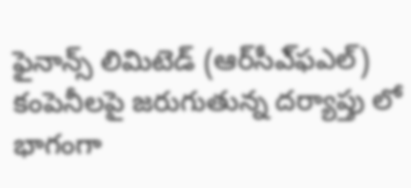ఫైనాన్స్‌ లిమిటెడ్‌ (ఆర్‌సీఎ్‌ఫఎల్‌) కంపెనీలపై జరుగుతున్న దర్యాప్తు లో భాగంగా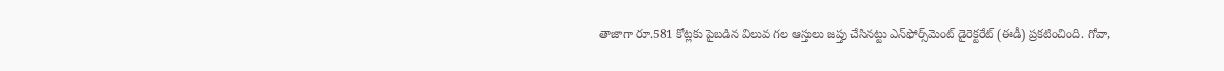తాజాగా రూ.581 కోట్లకు పైబడిన విలువ గల ఆస్తులు జప్తు చేసినట్టు ఎన్‌ఫోర్స్‌మెంట్‌ డైరెక్టరేట్‌ (ఈడీ) ప్రకటించింది. గోవా,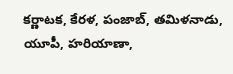కర్ణాటక, కేరళ, పంజాబ్‌, తమిళనాడు, యూపీ, హరియాణా,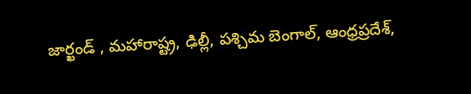జార్ఖండ్‌ , మహారాష్ట్ర, ఢిల్లీ, పశ్చిమ బెంగాల్‌, ఆంధ్రప్రదేశ్‌,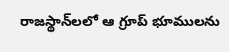రాజస్థాన్‌లలో ఆ గ్రూప్‌ భూములను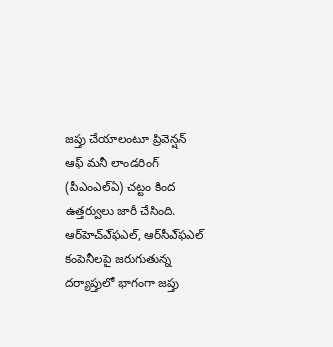జప్తు చేయాలంటూ ప్రివెన్షన్‌ ఆఫ్‌ మనీ లాండరింగ్‌ (పీఎంఎల్‌ఏ) చట్టం కింద ఉత్తర్వులు జారీ చేసింది. ఆర్‌హెచ్‌ఎ్‌ఫఎల్‌, ఆర్‌సీఎ్‌ఫఎల్‌ కంపెనీలపై జరుగుతున్న దర్యాప్తులో భాగంగా జప్తు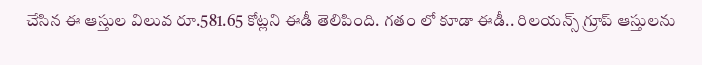చేసిన ఈ ఆస్తుల విలువ రూ.581.65 కోట్లని ఈడీ తెలిపింది. గతం లో కూడా ఈడీ.. రిలయన్స్‌ గ్రూప్‌ ఆస్తులను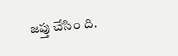జప్తు చేసిం ది.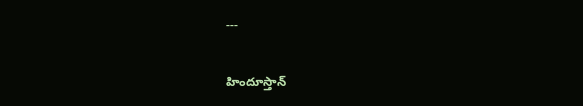---

హిందూస్తాన్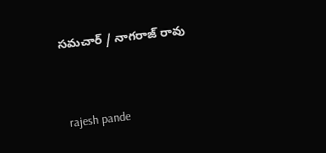సమచార్ / నాగరాజ్ రావు


 rajesh pande